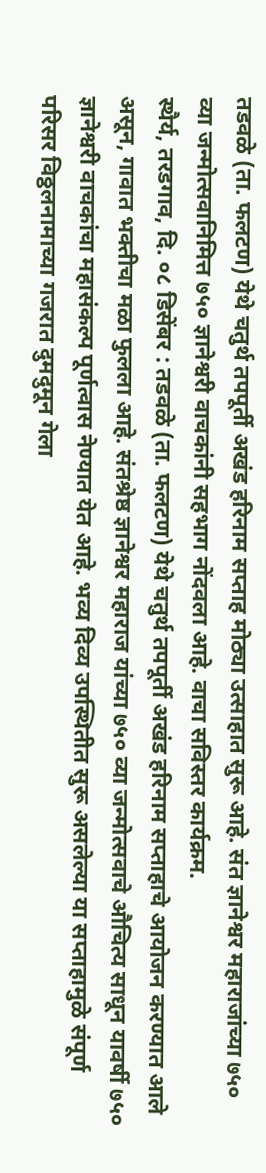तडवळे (ता. फलटण) येथे चतुर्थ तपपूर्ती अखंड हरिनाम सप्ताह मोठ्या उत्साहात सुरू आहे. संत ज्ञानेश्वर महाराजांच्या ७५० व्या जन्मोत्सवानिमित्त ७५० ज्ञानेश्वरी वाचकांनी सहभाग नोंदवला आहे. वाचा सविस्तर कार्यक्रम.
स्थैर्य, तरडगाव, दि. ०८ डिसेंबर : तडवळे (ता. फलटण) येथे चतुर्थ तपपूर्ती अखंड हरिनाम सप्ताहाचे आयोजन करण्यात आले असून, गावात भक्तीचा मळा फुलला आहे. संतश्रेष्ठ ज्ञानेश्वर महाराज यांच्या ७५० व्या जन्मोत्सवाचे औचित्य साधून यावर्षी ७५० ज्ञानेश्वरी वाचकांचा महासंकल्प पूर्णत्वास नेण्यात येत आहे. भव्य दिव्य उपस्थितीत सुरू असलेल्या या सप्ताहामुळे संपूर्ण परिसर विठ्ठलनामाच्या गजरात दुमदुमून गेला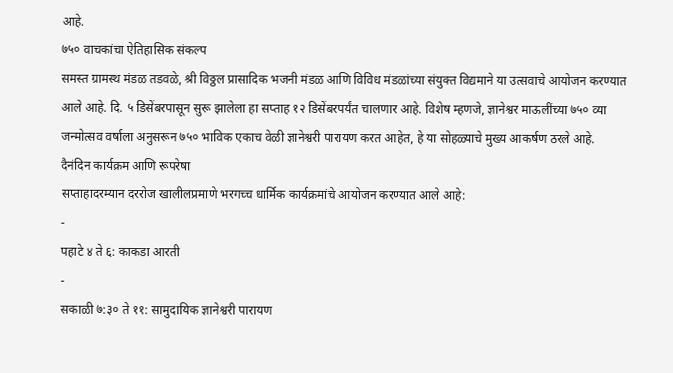आहे.
७५० वाचकांचा ऐतिहासिक संकल्प
समस्त ग्रामस्थ मंडळ तडवळे, श्री विठ्ठल प्रासादिक भजनी मंडळ आणि विविध मंडळांच्या संयुक्त विद्यमाने या उत्सवाचे आयोजन करण्यात आले आहे. दि. ५ डिसेंबरपासून सुरू झालेला हा सप्ताह १२ डिसेंबरपर्यंत चालणार आहे. विशेष म्हणजे, ज्ञानेश्वर माऊलींच्या ७५० व्या जन्मोत्सव वर्षाला अनुसरून ७५० भाविक एकाच वेळी ज्ञानेश्वरी पारायण करत आहेत, हे या सोहळ्याचे मुख्य आकर्षण ठरले आहे.
दैनंदिन कार्यक्रम आणि रूपरेषा
सप्ताहादरम्यान दररोज खालीलप्रमाणे भरगच्च धार्मिक कार्यक्रमांचे आयोजन करण्यात आले आहे:
-
पहाटे ४ ते ६: काकडा आरती
-
सकाळी ७:३० ते ११: सामुदायिक ज्ञानेश्वरी पारायण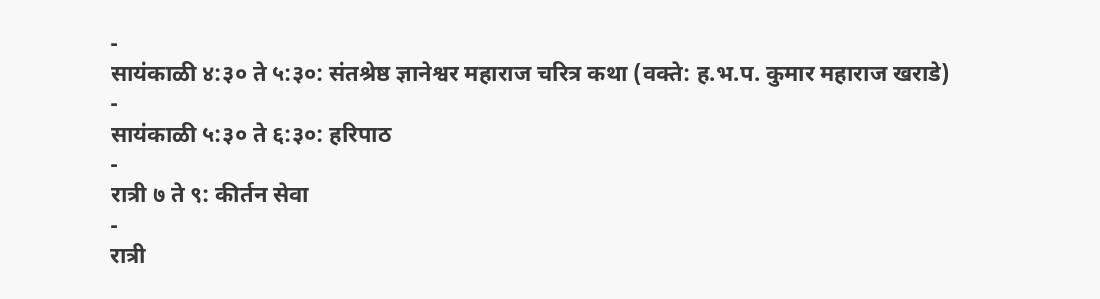-
सायंकाळी ४:३० ते ५:३०: संतश्रेष्ठ ज्ञानेश्वर महाराज चरित्र कथा (वक्ते: ह.भ.प. कुमार महाराज खराडे)
-
सायंकाळी ५:३० ते ६:३०: हरिपाठ
-
रात्री ७ ते ९: कीर्तन सेवा
-
रात्री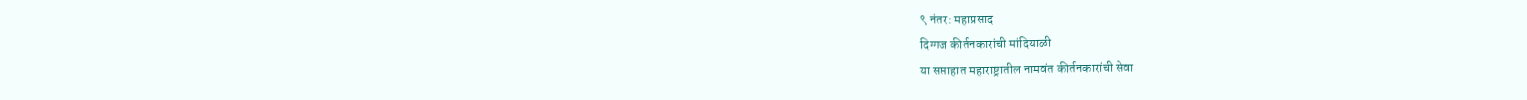९ नंतर: महाप्रसाद
दिग्गज कीर्तनकारांची मांदियाळी
या सप्ताहात महाराष्ट्रातील नामवंत कीर्तनकारांची सेवा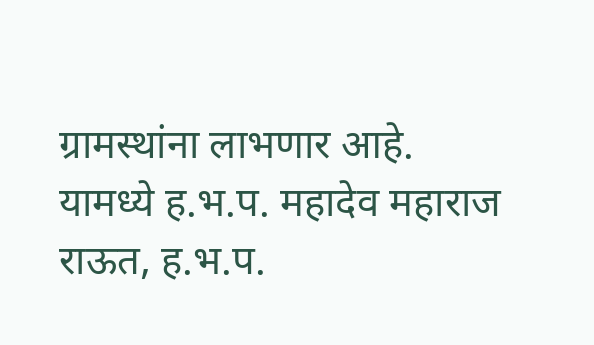ग्रामस्थांना लाभणार आहे. यामध्ये ह.भ.प. महादेव महाराज राऊत, ह.भ.प.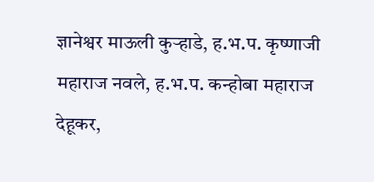ज्ञानेश्वर माऊली कुऱ्हाडे, ह.भ.प. कृष्णाजी महाराज नवले, ह.भ.प. कन्होबा महाराज देहूकर,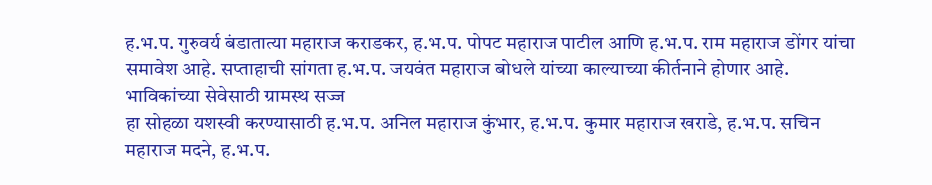ह.भ.प. गुरुवर्य बंडातात्या महाराज कराडकर, ह.भ.प. पोपट महाराज पाटील आणि ह.भ.प. राम महाराज डोंगर यांचा समावेश आहे. सप्ताहाची सांगता ह.भ.प. जयवंत महाराज बोधले यांच्या काल्याच्या कीर्तनाने होणार आहे.
भाविकांच्या सेवेसाठी ग्रामस्थ सज्ज
हा सोहळा यशस्वी करण्यासाठी ह.भ.प. अनिल महाराज कुंभार, ह.भ.प. कुमार महाराज खराडे, ह.भ.प. सचिन महाराज मदने, ह.भ.प.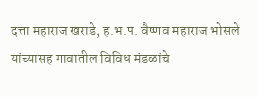दत्ता महाराज खराडे, ह.भ.प. वैष्णव महाराज भोसले यांच्यासह गावातील विविध मंडळांचे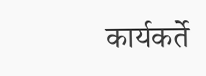कार्यकर्ते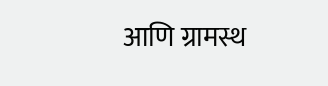आणि ग्रामस्थ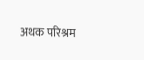अथक परिश्रम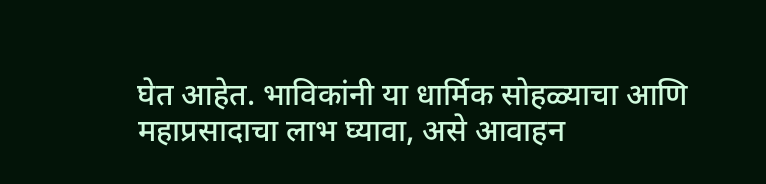घेत आहेत. भाविकांनी या धार्मिक सोहळ्याचा आणि महाप्रसादाचा लाभ घ्यावा, असे आवाहन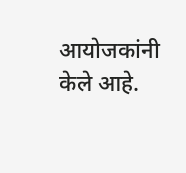आयोजकांनी केले आहे.